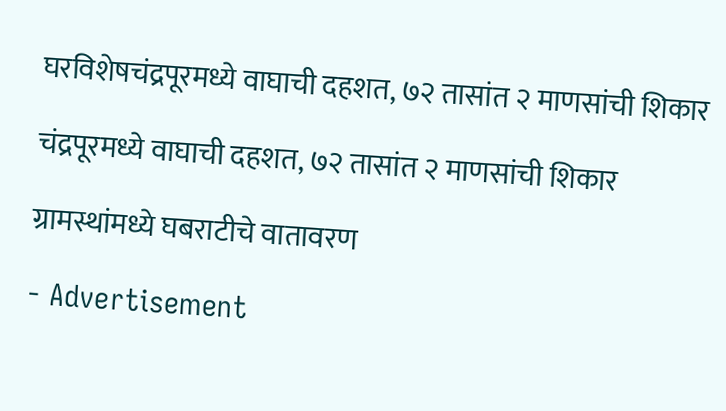घरविशेषचंद्रपूरमध्ये वाघाची दहशत, ७२ तासांत २ माणसांची शिकार

चंद्रपूरमध्ये वाघाची दहशत, ७२ तासांत २ माणसांची शिकार

ग्रामस्थांमध्ये घबराटीचे वातावरण

- Advertisement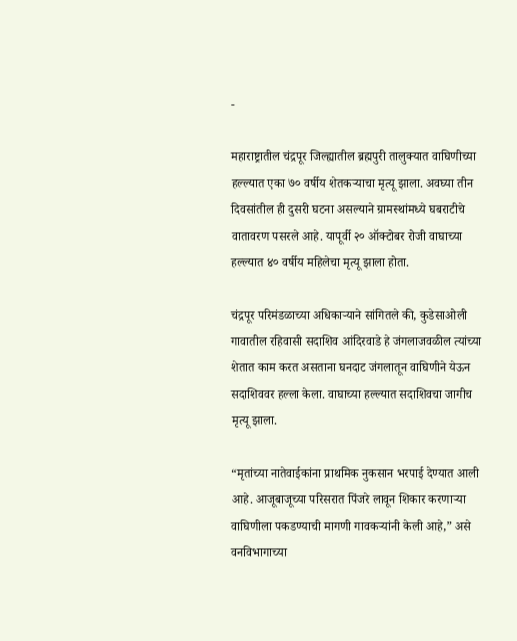-

महाराष्ट्रातील चंद्रपूर जिल्ह्यातील ब्रह्मपुरी तालुक्यात वाघिणीच्या हल्ल्यात एका ७० वर्षीय शेतकऱ्याचा मृत्यू झाला. अवघ्या तीन दिवसांतील ही दुसरी घटना असल्याने ग्रामस्थांमध्ये घबराटीचे वातावरण पसरले आहे. यापूर्वी २० ऑक्टोबर रोजी वाघाच्या हल्ल्यात ४० वर्षीय महिलेचा मृत्यू झाला होता.

चंद्रपूर परिमंडळाच्या अधिकाऱ्याने सांगितले की, कुडेसाओली गावातील रहिवासी सदाशिव आंदिरवाडे हे जंगलाजवळील त्यांच्या शेतात काम करत असताना घनदाट जंगलातून वाघिणीने येऊन सदाशिववर हल्ला केला. वाघाच्या हल्ल्यात सदाशिवचा जागीच मृत्यू झाला.

“मृतांच्या नातेवाईकांना प्राथमिक नुकसान भरपाई देण्यात आली आहे. आजूबाजूच्या परिसरात पिंजरे लावून शिकार करणाऱ्या वाघिणीला पकडण्याची मागणी गावकऱ्यांनी केली आहे,” असे वनविभागाच्या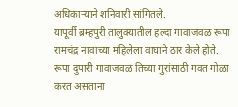अधिकाऱ्याने शनिवारी सांगितले.
यापूर्वी ब्रम्हपुरी तालुक्यातील हल्दा गावाजवळ रूपा रामचंद्र नावाच्या महिलेला वाघाने ठार केले होते. रूपा दुपारी गावाजवळ तिच्या गुरांसाठी गवत गोळा करत असताना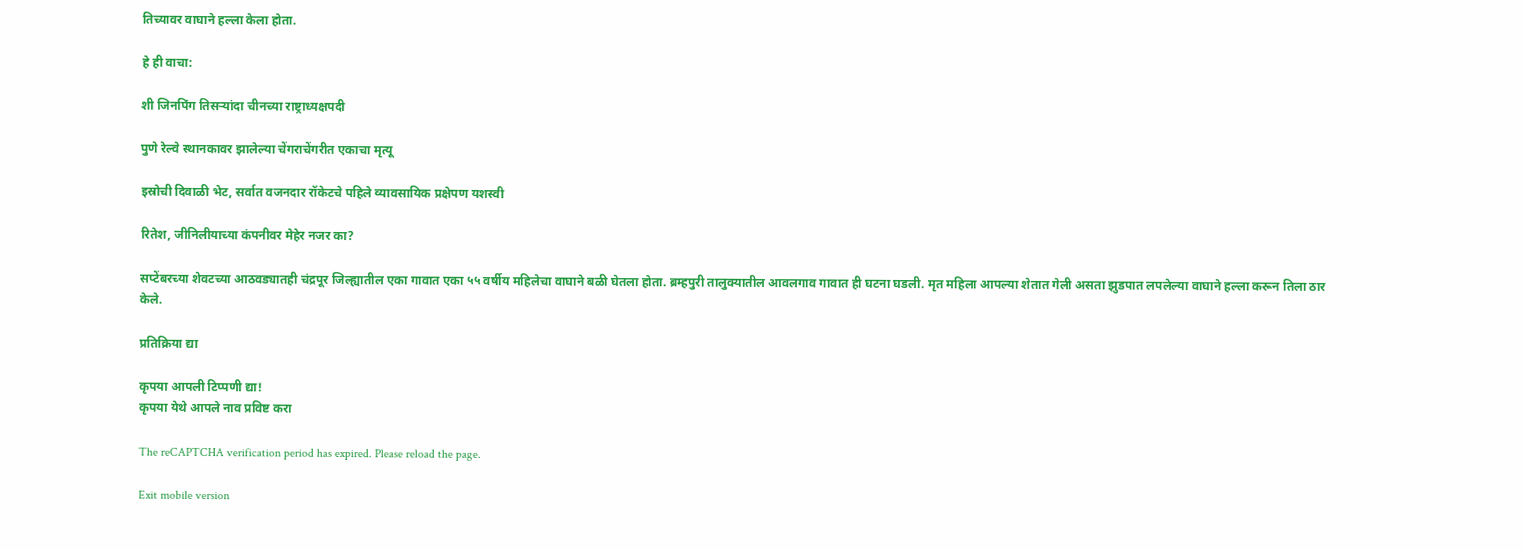तिच्यावर वाघाने हल्ला केला होता.

हे ही वाचा:

शी जिनपिंग तिसऱ्यांदा चीनच्या राष्ट्राध्यक्षपदी

पुणे रेल्वे स्थानकावर झालेल्या चेंगराचेंगरीत एकाचा मृत्यू

इस्रोची दिवाळी भेट, सर्वात वजनदार रॉकेटचे पहिले व्यावसायिक प्रक्षेपण यशस्वी

रितेश, जीनिलीयाच्या कंपनीवर मेहेर नजर का?

सप्टेंबरच्या शेवटच्या आठवड्यातही चंद्रपूर जिल्ह्यातील एका गावात एका ५५ वर्षीय महिलेचा वाघाने बळी घेतला होता. ब्रम्हपुरी तालुक्यातील आवलगाव गावात ही घटना घडली. मृत महिला आपल्या शेतात गेली असता झुडपात लपलेल्या वाघाने हल्ला करून तिला ठार केले.

प्रतिक्रिया द्या

कृपया आपली टिप्पणी द्या!
कृपया येथे आपले नाव प्रविष्ट करा

The reCAPTCHA verification period has expired. Please reload the page.

Exit mobile version